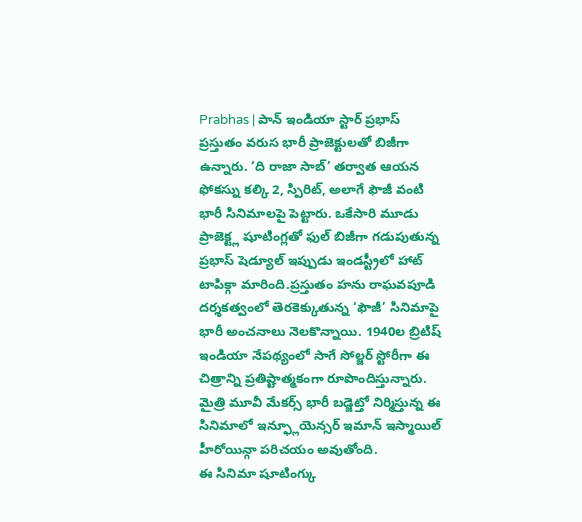Prabhas | పాన్ ఇండియా స్టార్ ప్రభాస్ ప్రస్తుతం వరుస భారీ ప్రాజెక్టులతో బిజీగా ఉన్నారు. ‘ది రాజా సాబ్’ తర్వాత ఆయన ఫోకస్ను కల్కి 2, స్పిరిట్, అలాగే ఫౌజీ వంటి భారీ సినిమాలపై పెట్టారు. ఒకేసారి మూడు ప్రాజెక్ట్ల షూటింగ్లతో ఫుల్ బిజీగా గడుపుతున్న ప్రభాస్ షెడ్యూల్ ఇప్పుడు ఇండస్ట్రీలో హాట్ టాపిక్గా మారింది.ప్రస్తుతం హను రాఘవపూడి దర్శకత్వంలో తెరకెక్కుతున్న ‘ఫౌజీ’ సినిమాపై భారీ అంచనాలు నెలకొన్నాయి. 1940ల బ్రిటిష్ ఇండియా నేపథ్యంలో సాగే సోల్జర్ స్టోరీగా ఈ చిత్రాన్ని ప్రతిష్టాత్మకంగా రూపొందిస్తున్నారు. మైత్రి మూవీ మేకర్స్ భారీ బడ్జెట్తో నిర్మిస్తున్న ఈ సినిమాలో ఇన్ఫ్లూయెన్సర్ ఇమాన్ ఇస్మాయిల్ హీరోయిన్గా పరిచయం అవుతోంది.
ఈ సినిమా షూటింగ్కు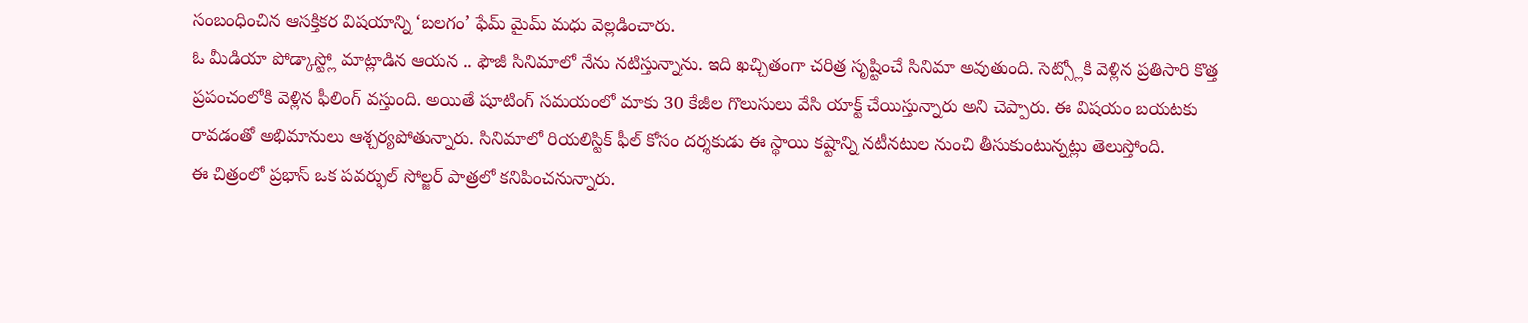సంబంధించిన ఆసక్తికర విషయాన్ని ‘బలగం’ ఫేమ్ మైమ్ మధు వెల్లడించారు.
ఓ మీడియా పోడ్కాస్ట్లో మాట్లాడిన ఆయన .. ఫౌజీ సినిమాలో నేను నటిస్తున్నాను. ఇది ఖచ్చితంగా చరిత్ర సృష్టించే సినిమా అవుతుంది. సెట్స్లోకి వెళ్లిన ప్రతిసారి కొత్త ప్రపంచంలోకి వెళ్లిన ఫీలింగ్ వస్తుంది. అయితే షూటింగ్ సమయంలో మాకు 30 కేజీల గొలుసులు వేసి యాక్ట్ చేయిస్తున్నారు అని చెప్పారు. ఈ విషయం బయటకు రావడంతో అభిమానులు ఆశ్చర్యపోతున్నారు. సినిమాలో రియలిస్టిక్ ఫీల్ కోసం దర్శకుడు ఈ స్థాయి కష్టాన్ని నటీనటుల నుంచి తీసుకుంటున్నట్లు తెలుస్తోంది.
ఈ చిత్రంలో ప్రభాస్ ఒక పవర్ఫుల్ సోల్జర్ పాత్రలో కనిపించనున్నారు.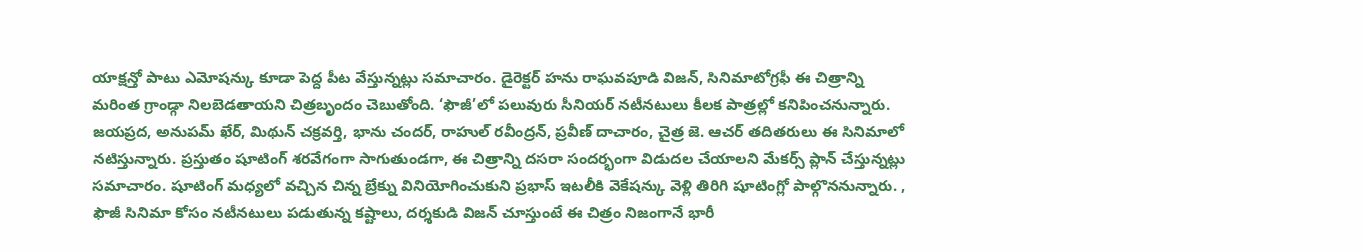యాక్షన్తో పాటు ఎమోషన్కు కూడా పెద్ద పీట వేస్తున్నట్లు సమాచారం. డైరెక్టర్ హను రాఘవపూడి విజన్, సినిమాటోగ్రఫీ ఈ చిత్రాన్ని మరింత గ్రాండ్గా నిలబెడతాయని చిత్రబృందం చెబుతోంది. ‘ఫౌజీ’లో పలువురు సీనియర్ నటీనటులు కీలక పాత్రల్లో కనిపించనున్నారు. జయప్రద, అనుపమ్ ఖేర్, మిథున్ చక్రవర్తి, భాను చందర్, రాహుల్ రవీంద్రన్, ప్రవీణ్ దాచారం, చైత్ర జె. ఆచర్ తదితరులు ఈ సినిమాలో నటిస్తున్నారు. ప్రస్తుతం షూటింగ్ శరవేగంగా సాగుతుండగా, ఈ చిత్రాన్ని దసరా సందర్భంగా విడుదల చేయాలని మేకర్స్ ప్లాన్ చేస్తున్నట్లు సమాచారం. షూటింగ్ మధ్యలో వచ్చిన చిన్న బ్రేక్ను వినియోగించుకుని ప్రభాస్ ఇటలీకి వెకేషన్కు వెళ్లి తిరిగి షూటింగ్లో పాల్గొననున్నారు. , ఫౌజీ సినిమా కోసం నటీనటులు పడుతున్న కష్టాలు, దర్శకుడి విజన్ చూస్తుంటే ఈ చిత్రం నిజంగానే భారీ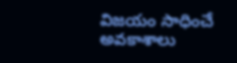విజయం సాధించే అవకాశాలు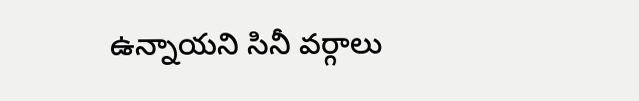ఉన్నాయని సినీ వర్గాలు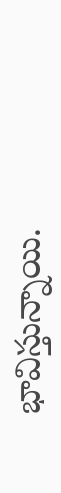భావిస్తున్నాయి.